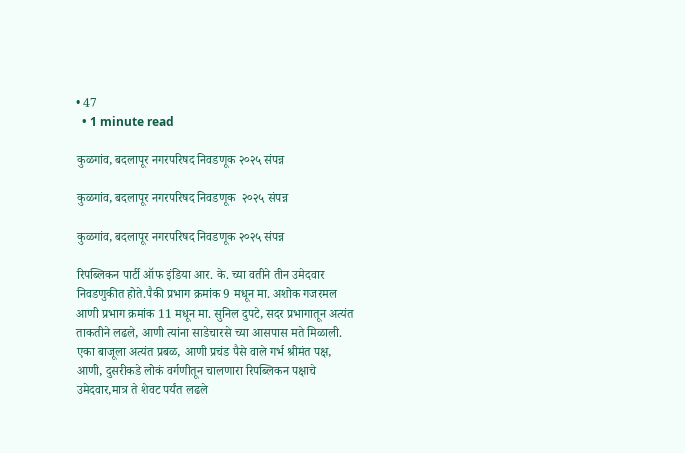• 47
  • 1 minute read

कुळगांव, बदलापूर नगरपरिषद निवडणूक २०२५ संपन्न

कुळगांव, बदलापूर नगरपरिषद निवडणूक  २०२५ संपन्न

कुळगांव, बदलापूर नगरपरिषद निवडणूक २०२५ संपन्न

रिपब्लिकन पार्टी ऑफ इंडिया आर. के. च्या वतीने तीन उमेदवार निवडणुकीत होते.पैकी प्रभाग क्रमांक 9 मधून मा. अशोक गजरमल आणी प्रभाग क्रमांक 11 मधून मा. सुनिल दुपटे, सदर प्रभागातून अत्यंत ताकतीने लढले, आणी त्यांना साडेचारसे च्या आसपास मते मिळाली.
एका बाजूला अत्यंत प्रबळ, आणी प्रचंड पैसे वाले गर्भ श्रीमंत पक्ष, आणी, दुसरीकडे लोकं वर्गणीतून चालणारा रिपब्लिकन पक्षाचे उमेदवार,मात्र ते शेवट पर्यंत लढले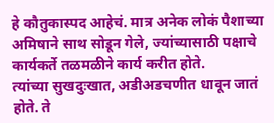हे कौतुकास्पद आहेचं. मात्र अनेक लोकं पैशाच्या अमिषाने साथ सोडून गेले, ज्यांच्यासाठी पक्षाचे कार्यकर्ते तळमळीने कार्य करीत होते.
त्यांच्या सुखदुःखात, अडीअडचणीत धावून जातं होते. ते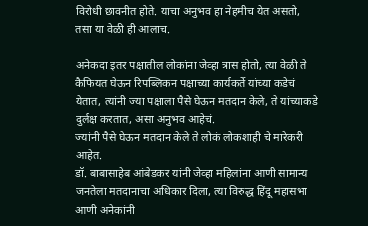विरोधी छावनीत होते. याचा अनुभव हा नेहमीच येत असतो, तसा या वेळी ही आलाच.

अनेकदा इतर पक्षातील लोकांना जेव्हा त्रास होतो, त्या वेळी ते कैफियत घेऊन रिपब्लिकन पक्षाच्या कार्यकर्ते यांच्या कडेचं येतात, त्यांनी ज्या पक्षाला पैसे घेऊन मतदान केले, ते यांच्याकडे दुर्लक्ष करतात, असा अनुभव आहेचं.
ज्यांनी पैसे घेऊन मतदान केले ते लोकं लोकशाही चे मारेकरी आहेत.
डॉ. बाबासाहेब आंबेडकर यांनी जेव्हा महिलांना आणी सामान्य जनतेला मतदानाचा अधिकार दिला, त्या विरुद्ध हिंदू महासभा आणी अनेकांनी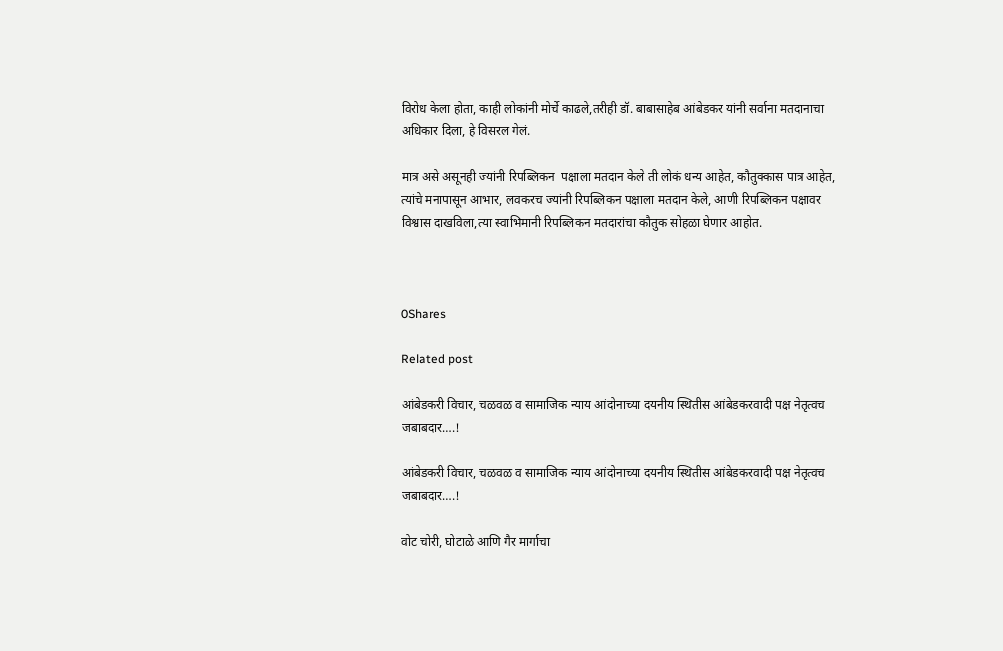विरोध केला होता, काही लोकांनी मोर्चे काढले,तरीही डॉ. बाबासाहेब आंबेडकर यांनी सर्वाना मतदानाचा अधिकार दिला, हे विसरल गेलं.

मात्र असे असूनही ज्यांनी रिपब्लिकन  पक्षाला मतदान केले ती लोकं धन्य आहेत, कौतुक्कास पात्र आहेत, त्यांचे मनापासून आभार, लवकरच ज्यांनी रिपब्लिकन पक्षाला मतदान केले, आणी रिपब्लिकन पक्षावर विश्वास दाखविला,त्या स्वाभिमानी रिपब्लिकन मतदारांचा कौतुक सोहळा घेणार आहोत.



0Shares

Related post

आंबेडकरी विचार, चळवळ व सामाजिक न्याय आंदोनाच्या दयनीय स्थितीस आंबेडकरवादी पक्ष नेतृत्वच जबाबदार….!

आंबेडकरी विचार, चळवळ व सामाजिक न्याय आंदोनाच्या दयनीय स्थितीस आंबेडकरवादी पक्ष नेतृत्वच जबाबदार….!

वोट चोरी, घोटाळे आणि गैर मार्गाचा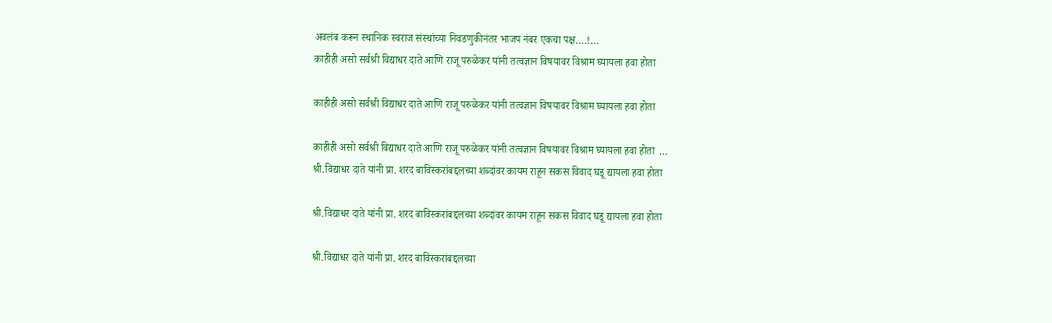अवलंब करून स्थानिक स्वराज संस्थांच्या निवडणुकीनंतर भाजप नंबर एकचा पक्ष….!…
काहीही असो सर्वश्री विद्याधर दाते आणि राजू परुळेकर यांनी तत्वज्ञान विषयावर विश्राम घ्यायला हवा होता

काहीही असो सर्वश्री विद्याधर दाते आणि राजू परुळेकर यांनी तत्वज्ञान विषयावर विश्राम घ्यायला हवा होता

काहीही असो सर्वश्री विद्याधर दाते आणि राजू परुळेकर यांनी तत्वज्ञान विषयावर विश्राम घ्यायला हवा होता  …
श्री.विद्याधर दाते यांनी प्रा. शरद बाविस्करांबद्दलच्या शब्दांवर कायम राहून सकस विवाद घडू द्यायला हवा होता

श्री.विद्याधर दाते यांनी प्रा. शरद बाविस्करांबद्दलच्या शब्दांवर कायम राहून सकस विवाद घडू द्यायला हवा होता

श्री.विद्याधर दाते यांनी प्रा. शरद बाविस्करांबद्दलच्या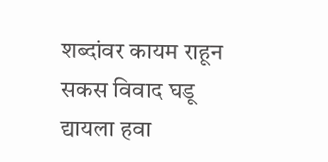शब्दांवर कायम राहून सकस विवाद घडू द्यायला हवा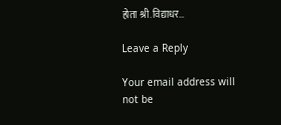होता श्री.विद्याधर…

Leave a Reply

Your email address will not be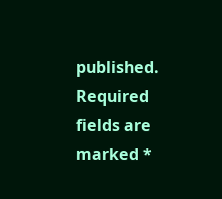published. Required fields are marked *